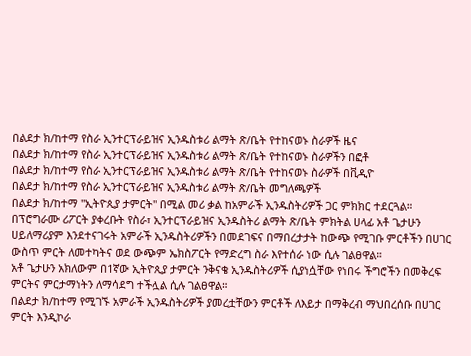በልደታ ክ/ከተማ የስራ ኢንተርፕራይዝና ኢንዱስቱሪ ልማት ጽ/ቤት የተከናወኑ ስራዎች ዜና
በልደታ ክ/ከተማ የስራ ኢንተርፕራይዝና ኢንዱስቱሪ ልማት ጽ/ቤት የተከናወኑ ስራዎችን በፎቶ
በልደታ ክ/ከተማ የስራ ኢንተርፕራይዝና ኢንዱስቱሪ ልማት ጽ/ቤት የተከናወኑ ስራዎች በቪዲዮ
በልደታ ክ/ከተማ የስራ ኢንተርፕራይዝና ኢንዱስቱሪ ልማት ጽ/ቤት መግለጫዎች
በልደታ ክ/ከተማ "ኢትዮጲያ ታምርት" በሚል መሪ ቃል ከአምራች ኢንዱስትሪዎች ጋር ምክክር ተደርጓል። በፕሮግራሙ ሪፖርት ያቀረቡት የስራ፣ ኢንተርፕራይዝና ኢንዱስትሪ ልማት ጽ/ቤት ምክትል ሀላፊ አቶ ጌታሁን ሀይለማሪያም እንደተናገሩት አምራች ኢንዱስትሪዎችን በመደገፍና በማበረታታት ከውጭ የሚገቡ ምርቶችን በሀገር ውስጥ ምርት ለመተካትና ወደ ውጭም ኤክስፖርት የማድረግ ስራ እየተሰራ ነው ሲሉ ገልፀዋል።
አቶ ጌታሁን አክለውም በ1ኛው ኢትዮጲያ ታምርት ንቅናቄ ኢንዱስትሪዎች ሲያነሷቸው የነበሩ ችግሮችን በመቅረፍ ምርትና ምርታማነትን ለማሳደግ ተችሏል ሲሉ ገልፀዋል።
በልደታ ክ/ከተማ የሚገኙ አምራች ኢንዱስትሪዎች ያመረቷቸውን ምርቶች ለእይታ በማቅረብ ማህበረሰቡ በሀገር ምርት እንዲኮራ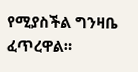የሚያስችል ግንዛቤ ፈጥረዋል።